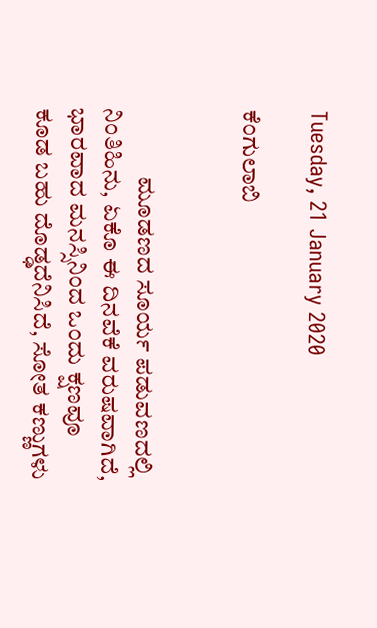Tuesday, 21 January 2020

ಕೆಂಗುಲಾಬಿ


              ಮೂಡಣದ ಸೂರ್ಯ ಪಡುವಣದಲ್ಲಿ ನಿಂತಿಹಿನು, ಏಕೊ ಈ ದಿನವೆಕೆ ವರುಷವಾಗಿದೆ, ಭಾರವಾದ ಮನಸ್ಸಿನಿಂದ ಒಂದು ಕ್ಷಣವೂ ಕೂಡ ಬಹು ದೊಡ್ಢದೆನಿಸಿದೆ, ಸೋತ ಕಣ್ಣುಗಳು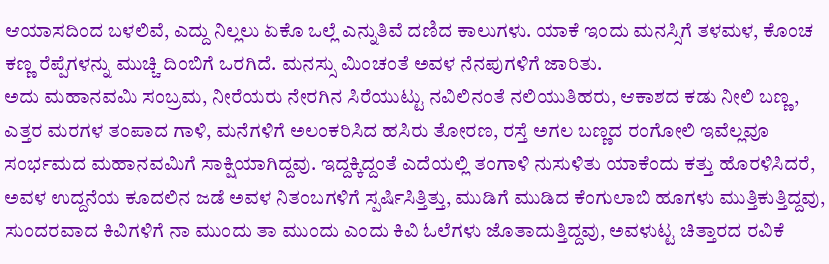ಆಯಾಸದಿಂದ ಬಳಲಿವೆ, ಎದ್ದು ನಿಲ್ಲಲು ಏಕೊ ಒಲ್ಲೆ ಎನ್ನುತಿವೆ ದಣಿದ ಕಾಲುಗಳು. ಯಾಕೆ ಇಂದು ಮನಸ್ಸಿಗೆ ತಳಮಳ, ಕೊಂಚ ಕಣ್ಣ ರೆಪ್ಪೆಗಳನ್ನು ಮುಚ್ಚಿ ದಿಂಬಿಗೆ ಒರಗಿದೆ. ಮನಸ್ಸು ಮಿಂಚಂತೆ ಅವಳ ನೆನಪುಗಳಿಗೆ ಜಾರಿತು.
ಅದು ಮಹಾನವಮಿ ಸಂಬ್ರಮ, ನೀರೆಯರು ನೇರಗಿನ ಸಿರೆಯುಟ್ಟು ನವಿಲಿನಂತೆ ನಲಿಯುತಿಹರು, ಆಕಾಶದ ಕಡು ನೀಲಿ ಬಣ್ಣ, ಎತ್ತರ ಮರಗಳ ತಂಪಾದ ಗಾಳಿ, ಮನೆಗಳಿಗೆ ಅಲಂಕರಿಸಿದ ಹಸಿರು ತೋರಣ, ರಸ್ತೆ ಅಗಲ ಬಣ್ಣದ ರಂಗೋಲಿ ಇವೆಲ್ಲವೂ ಸಂರ್ಭಮದ ಮಹಾನವಮಿಗೆ ಸಾಕ್ಷಿಯಾಗಿದ್ದವು. ಇದ್ದಕ್ಕಿದ್ದಂತೆ ಎದೆಯಲ್ಲಿ ತಂಗಾಳಿ ನುಸುಳಿತು ಯಾಕೆಂದು ಕತ್ತು ಹೊರಳಿಸಿದರೆ, ಅವಳ ಉದ್ದನೆಯ ಕೂದಲಿನ ಜಡೆ ಅವಳ ನಿತಂಬಗಳಿಗೆ ಸ್ಪರ್ಷಿಸಿತ್ತಿತ್ತು, ಮುಡಿಗೆ ಮುಡಿದ ಕೆಂಗುಲಾಬಿ ಹೂಗಳು ಮುತ್ತಿಕುತ್ತಿದ್ದವು, ಸುಂದರವಾದ ಕಿವಿಗಳಿಗೆ ನಾ ಮುಂದು ತಾ ಮುಂದು ಎಂದು ಕಿವಿ ಓಲೆಗಳು ಜೊತಾದುತ್ತಿದ್ದವು, ಅವಳುಟ್ಟ ಚಿತ್ತಾರದ ರವಿಕೆ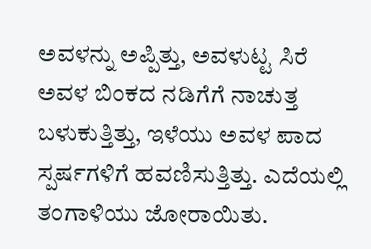ಅವಳನ್ನು ಅಪ್ಪಿತ್ತು, ಅವಳುಟ್ಟ ಸಿರೆ ಅವಳ ಬಿಂಕದ ನಡಿಗೆಗೆ ನಾಚುತ್ತ ಬಳುಕುತ್ತಿತ್ತು, ಇಳೆಯು ಅವಳ ಪಾದ ಸ್ಪರ್ಷಗಳಿಗೆ ಹವಣಿಸುತ್ತಿತ್ತು. ಎದೆಯಲ್ಲಿ ತಂಗಾಳಿಯು ಜೋರಾಯಿತು.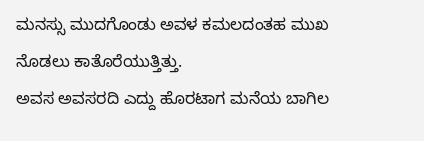ಮನಸ್ಸು ಮುದಗೊಂಡು ಅವಳ ಕಮಲದಂತಹ ಮುಖ ನೊಡಲು ಕಾತೊರೆಯುತ್ತಿತ್ತು.
ಅವಸ ಅವಸರದಿ ಎದ್ದು ಹೊರಟಾಗ ಮನೆಯ ಬಾಗಿಲ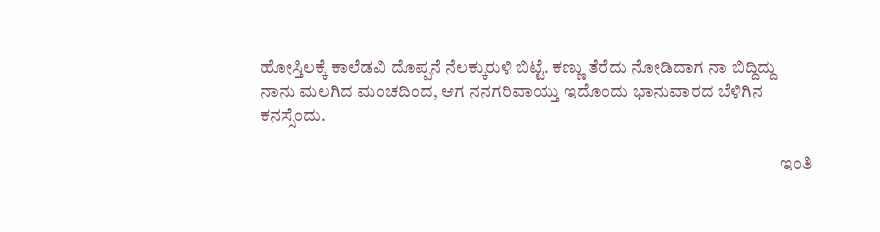ಹೋಸ್ತಿಲಕ್ಕೆ ಕಾಲೆಡವಿ ದೊಪ್ಪನೆ ನೆಲಕ್ಕುರುಳಿ ಬಿಟ್ಟೆ. ಕಣ್ಣು ತೆರೆದು ನೋಡಿದಾಗ ನಾ ಬಿದ್ದಿದ್ದು ನಾನು ಮಲಗಿದ ಮಂಚದಿಂದ, ಆಗ ನನಗರಿವಾಯ್ತು ಇದೊಂದು ಭಾನುವಾರದ ಬೆಳಿಗಿನ ಕನಸ್ಸೆಂದು.

                                                                                                                                                    ಇಂತಿ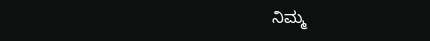ನಿಮ್ಮ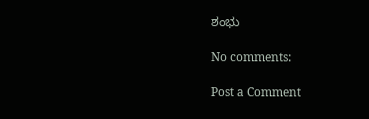ಶಂಭು

No comments:

Post a Comment